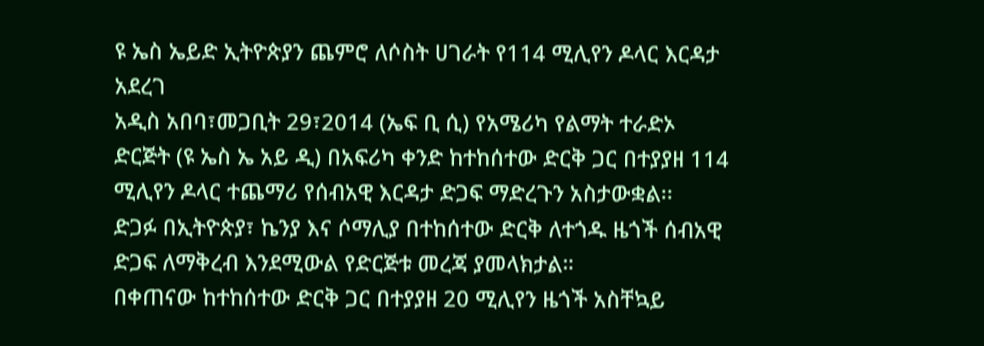ዩ ኤስ ኤይድ ኢትዮጵያን ጨምሮ ለሶስት ሀገራት የ114 ሚሊየን ዶላር እርዳታ አደረገ
አዲስ አበባ፣መጋቢት 29፣2014 (ኤፍ ቢ ሲ) የአሜሪካ የልማት ተራድኦ ድርጅት (ዩ ኤስ ኤ አይ ዲ) በአፍሪካ ቀንድ ከተከሰተው ድርቅ ጋር በተያያዘ 114 ሚሊየን ዶላር ተጨማሪ የሰብአዊ እርዳታ ድጋፍ ማድረጉን አስታውቋል፡፡
ድጋፉ በኢትዮጵያ፣ ኬንያ እና ሶማሊያ በተከሰተው ድርቅ ለተጎዱ ዜጎች ሰብአዊ ድጋፍ ለማቅረብ እንደሚውል የድርጅቱ መረጃ ያመላክታል።
በቀጠናው ከተከሰተው ድርቅ ጋር በተያያዘ 20 ሚሊየን ዜጎች አስቸኳይ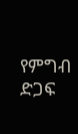የምግብ ድጋፍ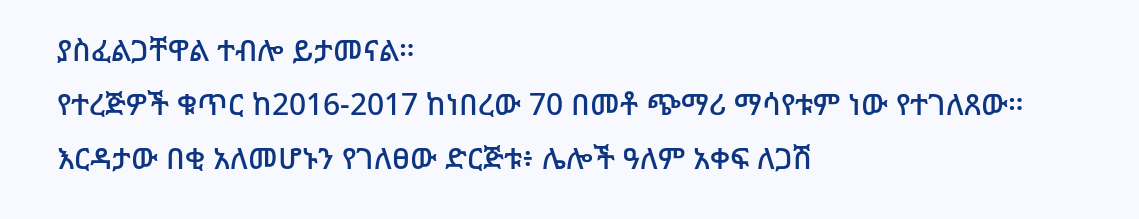ያስፈልጋቸዋል ተብሎ ይታመናል።
የተረጅዎች ቁጥር ከ2016-2017 ከነበረው 70 በመቶ ጭማሪ ማሳየቱም ነው የተገለጸው።
እርዳታው በቂ አለመሆኑን የገለፀው ድርጅቱ፥ ሌሎች ዓለም አቀፍ ለጋሽ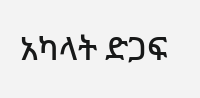አካላት ድጋፍ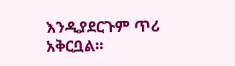እንዲያደርጉም ጥሪ አቅርቧል።